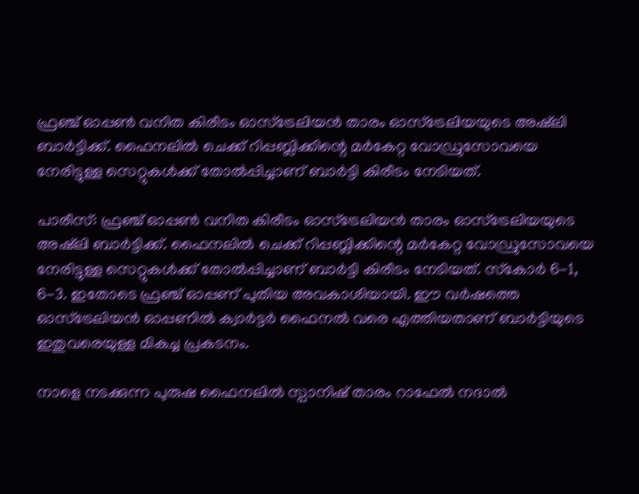ഫ്രഞ്ച് ഓപ്പണ്‍ വനിത കിരീടം ഓസ്‌ട്രേലിയന്‍ താരം ഓസ്‌ട്രേലിയയുടെ അഷ്‌ലി ബാര്‍ട്ടിക്ക്. ഫൈനലില്‍ ചെക്ക് റിപ്പബ്ലിക്കിന്റെ മര്‍കേറ്റ വോഡ്രുസോവയെ നേരിട്ടുള്ള സെറ്റുകള്‍ക്ക് തോല്‍പ്പിച്ചാണ് ബാര്‍ട്ടി കിരീടം നേടിയത്.

പാരീസ്: ഫ്രഞ്ച് ഓപ്പണ്‍ വനിത കിരീടം ഓസ്‌ട്രേലിയന്‍ താരം ഓസ്‌ട്രേലിയയുടെ അഷ്‌ലി ബാര്‍ട്ടിക്ക്. ഫൈനലില്‍ ചെക്ക് റിപ്പബ്ലിക്കിന്റെ മര്‍കേറ്റ വോഡ്രുസോവയെ നേരിട്ടുള്ള സെറ്റുകള്‍ക്ക് തോല്‍പ്പിച്ചാണ് ബാര്‍ട്ടി കിരീടം നേടിയത്. സ്‌കോര്‍ 6-1, 6-3. ഇതോടെ ഫ്രഞ്ച് ഓപ്പണ് പുതിയ അവകാശിയായി. ഈ വര്‍ഷത്തെ ഓസ്‌ട്രേലിയന്‍ ഓപ്പണില്‍ ക്വാര്‍ട്ടര്‍ ഫൈനല്‍ വരെ എത്തിയതാണ് ബാര്‍ട്ടിയുടെ ഇതുവരെയുള്ള മികച്ച പ്രകടനം.

നാളെ നടക്കുന്ന പുരുഷ ഫൈനലില്‍ സ്പാനിഷ് താരം റാഫേല്‍ നദാല്‍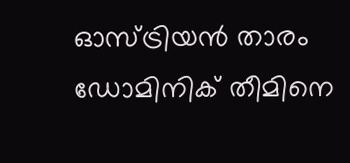ഓസ്ട്രിയന്‍ താരം ഡോമിനിക് തീമിനെ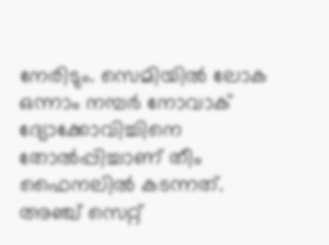നേരിടും. സെമിയില്‍ ലോക ഒന്നാം നമ്പര്‍ നോവാക് ദ്യോക്കോവിച്ചിനെ തോല്‍പ്പിച്ചാണ് തീം ഫൈനലില്‍ കടന്നത്. അഞ്ച് സെറ്റ്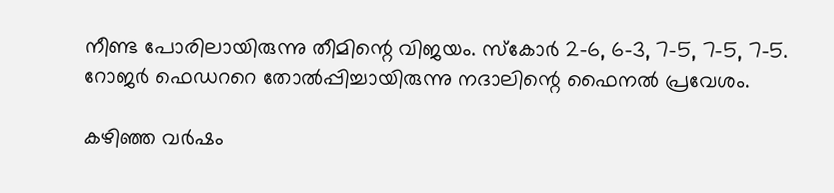നീണ്ട പോരിലായിരുന്നു തീമിന്റെ വിജയം. സ്‌കോര്‍ 2-6, 6-3, 7-5, 7-5, 7-5. റോജര്‍ ഫെഡററെ തോല്‍പ്പിച്ചായിരുന്നു നദാലിന്റെ ഫൈനല്‍ പ്രവേശം.

കഴിഞ്ഞ വര്‍ഷം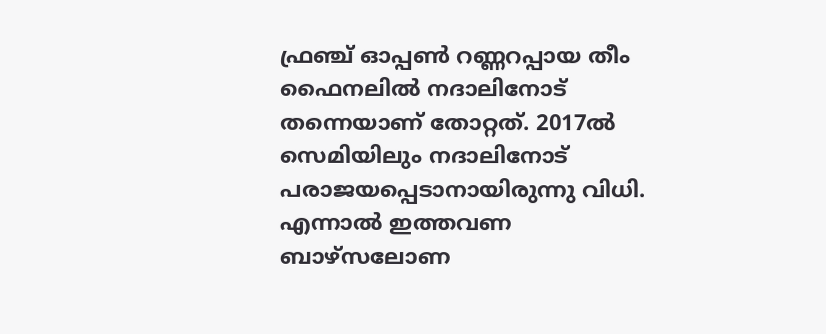ഫ്രഞ്ച് ഓപ്പണ്‍ റണ്ണറപ്പായ തീം ഫൈനലില്‍ നദാലിനോട് തന്നെയാണ് തോറ്റത്. 2017ല്‍ സെമിയിലും നദാലിനോട് പരാജയപ്പെടാനായിരുന്നു വിധി. എന്നാല്‍ ഇത്തവണ ബാഴ്‌സലോണ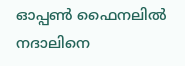ഓപ്പണ്‍ ഫൈനലില്‍ നദാലിനെ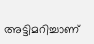അട്ടിമറിച്ചാണ്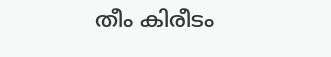തീം കിരീടം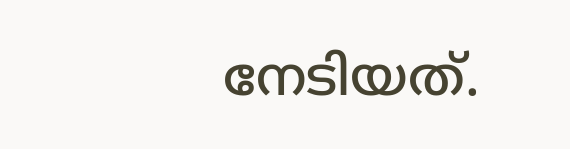നേടിയത്.